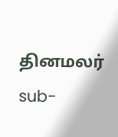தினமலர்
sub-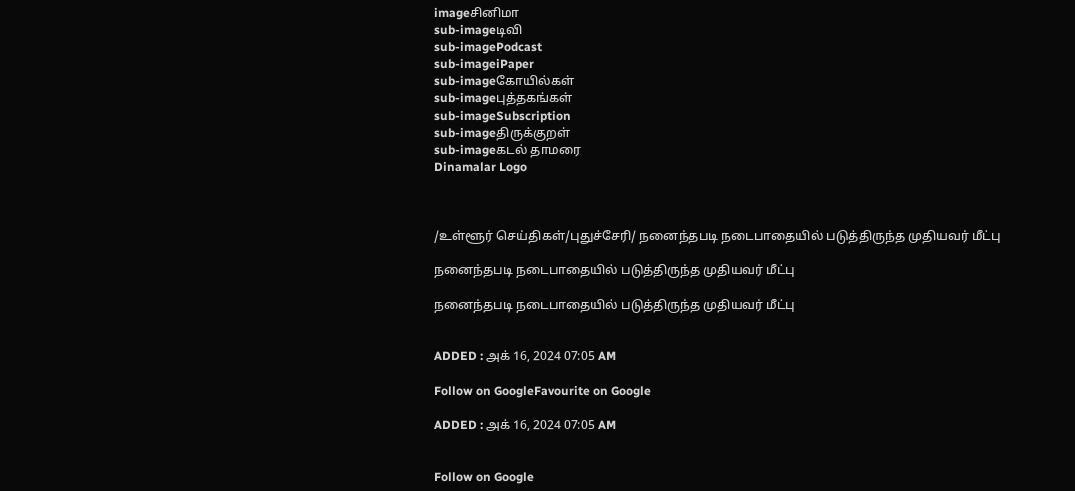imageசினிமா
sub-imageடிவி
sub-imagePodcast
sub-imageiPaper
sub-imageகோயில்கள்
sub-imageபுத்தகங்கள்
sub-imageSubscription
sub-imageதிருக்குறள்
sub-imageகடல் தாமரை
Dinamalar Logo



/உள்ளூர் செய்திகள்/புதுச்சேரி/ நனைந்தபடி நடைபாதையில் படுத்திருந்த முதியவர் மீட்பு

நனைந்தபடி நடைபாதையில் படுத்திருந்த முதியவர் மீட்பு

நனைந்தபடி நடைபாதையில் படுத்திருந்த முதியவர் மீட்பு


ADDED : அக் 16, 2024 07:05 AM

Follow on GoogleFavourite on Google

ADDED : அக் 16, 2024 07:05 AM


Follow on Google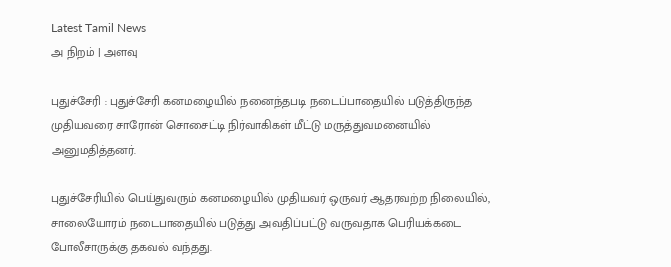Latest Tamil News
அ நிறம் | அளவு

புதுச்சேரி : புதுச்சேரி கனமழையில் நனைந்தபடி நடைப்பாதையில் படுத்திருந்த முதியவரை சாரோன் சொசைட்டி நிர்வாகிகள் மீட்டு மருத்துவமனையில் அனுமதித்தனர்.

புதுச்சேரியில் பெய்துவரும் கனமழையில் முதியவர் ஒருவர் ஆதரவற்ற நிலையில், சாலையோரம் நடைபாதையில் படுத்து அவதிப்பட்டு வருவதாக பெரியக்கடை போலீசாருக்கு தகவல் வந்தது.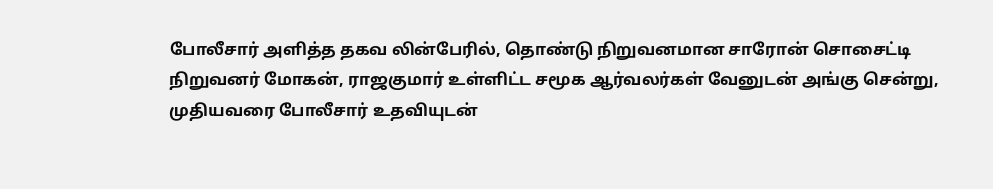போலீசார் அளித்த தகவ லின்பேரில், தொண்டு நிறுவனமான சாரோன் சொசைட்டி நிறுவனர் மோகன், ராஜகுமார் உள்ளிட்ட சமூக ஆர்வலர்கள் வேனுடன் அங்கு சென்று, முதியவரை போலீசார் உதவியுடன்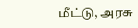மீட்டு, அரசு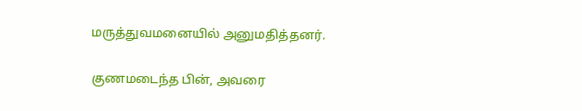மருத்துவமனையில் அனுமதித்தனர்.

குணமடைந்த பின், அவரை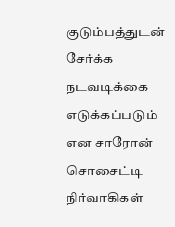குடும்பத்துடன் சேர்க்க நடவடிக்கை எடுக்கப்படும் என சாரோன் சொசைட்டி நிர்வாகிகள்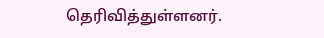தெரிவித்துள்ளனர்.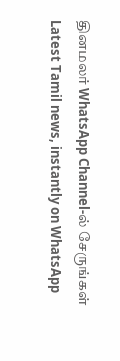தினமலர் WhatsApp Channel-ல் சேருங்கள்
Latest Tamil news, instantly on WhatsApp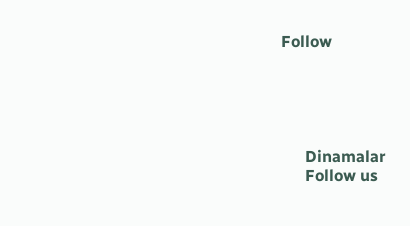Follow





      Dinamalar
      Follow us